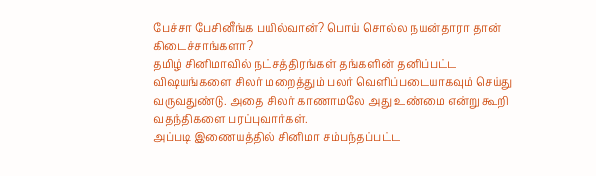பேச்சா பேசினீங்க பயில்வான்? பொய் சொல்ல நயன்தாரா தான் கிடைச்சாங்களா?
தமிழ் சினிமாவில் நட்சத்திரங்கள் தங்களின் தனிப்பட்ட விஷயங்களை சிலர் மறைத்தும் பலர் வெளிப்படையாகவும் செய்து வருவதுண்டு. அதை சிலர் காணாமலே அது உண்மை என்று கூறி வதந்திகளை பரப்புவார்கள்.
அப்படி இணையத்தில் சினிமா சம்பந்தப்பட்ட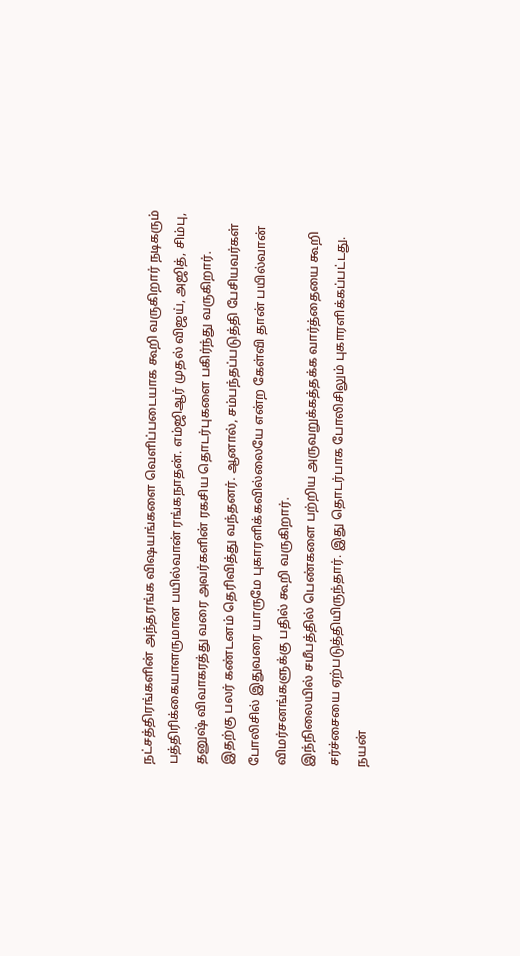நட்சத்திரங்களின் அந்தரங்க விஷயங்களை வெளிப்படையாக கூறி வருகிறார் நடிகரும் பத்திரிக்கையாளருமான பயில்வான் ரங்கநாதன். எம்ஜிஆர் முதல் விஜய், அஜித், சிம்பு, தனுஷ் விவாகரத்து வரை அவர்களின் ரகசிய தொடர்புகளை பகிர்ந்து வருகிறார்.
இதற்கு பலர் கண்டனம் தெரிவித்து வந்தனர். ஆனால், சம்பந்தப்படுத்தி பேசியவர்கள் போலிசில் இதுவரை யாருமே புகாரளிக்கவில்லையே என்ற கேள்வி தான் பயில்வான் விமர்சனங்களுக்கு பதில் கூறி வருகிறார்.
இந்நிலையில் சமீபத்தில் பெண்களை பற்றிய அருவறுக்கத்தக்க வார்த்தையை கூறி சர்ச்சையை ஏற்படுத்தியிருந்தார். இது தொடர்பாக போலிசிலும் புகாரளிக்கப்பட்டது.
நயன்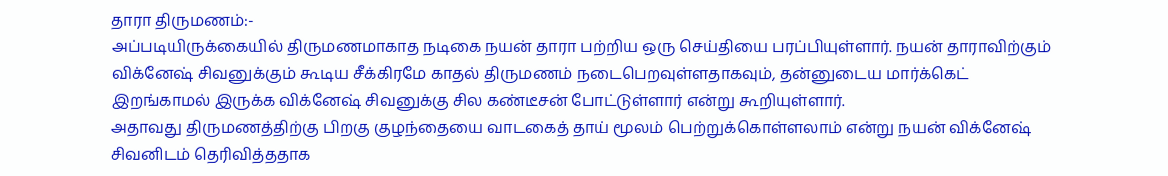தாரா திருமணம்:-
அப்படியிருக்கையில் திருமணமாகாத நடிகை நயன் தாரா பற்றிய ஒரு செய்தியை பரப்பியுள்ளார். நயன் தாராவிற்கும் விக்னேஷ் சிவனுக்கும் கூடிய சீக்கிரமே காதல் திருமணம் நடைபெறவுள்ளதாகவும், தன்னுடைய மார்க்கெட் இறங்காமல் இருக்க விக்னேஷ் சிவனுக்கு சில கண்டீசன் போட்டுள்ளார் என்று கூறியுள்ளார்.
அதாவது திருமணத்திற்கு பிறகு குழந்தையை வாடகைத் தாய் மூலம் பெற்றுக்கொள்ளலாம் என்று நயன் விக்னேஷ் சிவனிடம் தெரிவித்ததாக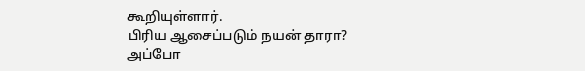கூறியுள்ளார்.
பிரிய ஆசைப்படும் நயன் தாரா? அப்போ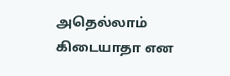அதெல்லாம் கிடையாதா என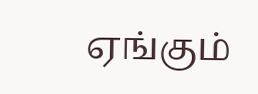ஏங்கும்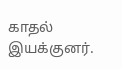காதல் இயக்குனர்.